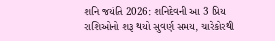શનિ જયંતિ 2026: શનિદેવની આ 3 પ્રિય રાશિઓનો શરૂ થયો સુવર્ણ સમય, ચારેકોરથી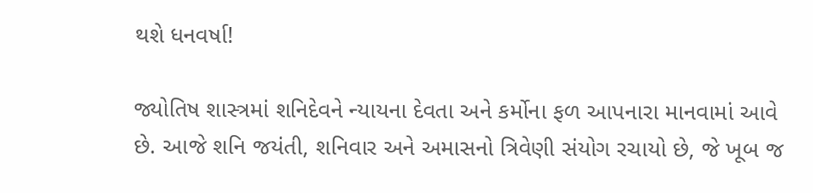થશે ધનવર્ષા!

જ્યોતિષ શાસ્ત્રમાં શનિદેવને ન્યાયના દેવતા અને કર્મોના ફળ આપનારા માનવામાં આવે છે. આજે શનિ જયંતી, શનિવાર અને અમાસનો ત્રિવેણી સંયોગ રચાયો છે, જે ખૂબ જ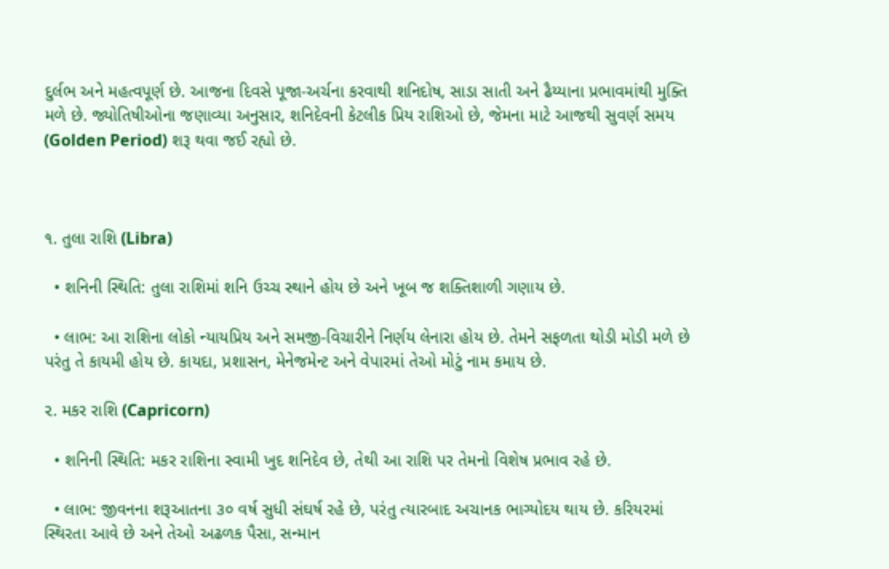દુર્લભ અને મહત્વપૂર્ણ છે. આજના દિવસે પૂજા-અર્ચના કરવાથી શનિદોષ, સાડા સાતી અને ઢૈય્યાના પ્રભાવમાંથી મુક્તિ મળે છે. જ્યોતિષીઓના જણાવ્યા અનુસાર, શનિદેવની કેટલીક પ્રિય રાશિઓ છે, જેમના માટે આજથી સુવર્ણ સમય (Golden Period) શરૂ થવા જઈ રહ્યો છે.



૧. તુલા રાશિ (Libra)

  • શનિની સ્થિતિ: તુલા રાશિમાં શનિ ઉચ્ચ સ્થાને હોય છે અને ખૂબ જ શક્તિશાળી ગણાય છે.

  • લાભ: આ રાશિના લોકો ન્યાયપ્રિય અને સમજી-વિચારીને નિર્ણય લેનારા હોય છે. તેમને સફળતા થોડી મોડી મળે છે પરંતુ તે કાયમી હોય છે. કાયદા, પ્રશાસન, મેનેજમેન્ટ અને વેપારમાં તેઓ મોટું નામ કમાય છે.

૨. મકર રાશિ (Capricorn)

  • શનિની સ્થિતિ: મકર રાશિના સ્વામી ખુદ શનિદેવ છે, તેથી આ રાશિ પર તેમનો વિશેષ પ્રભાવ રહે છે.

  • લાભ: જીવનના શરૂઆતના ૩૦ વર્ષ સુધી સંઘર્ષ રહે છે, પરંતુ ત્યારબાદ અચાનક ભાગ્યોદય થાય છે. કરિયરમાં સ્થિરતા આવે છે અને તેઓ અઢળક પૈસા, સન્માન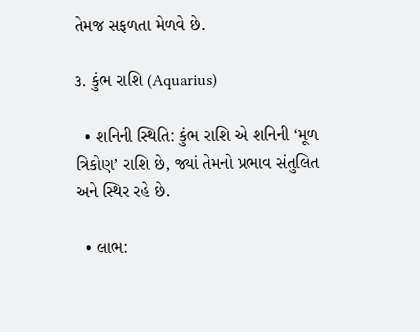તેમજ સફળતા મેળવે છે.

૩. કુંભ રાશિ (Aquarius)

  • શનિની સ્થિતિ: કુંભ રાશિ એ શનિની ‘મૂળ ત્રિકોણ’ રાશિ છે, જ્યાં તેમનો પ્રભાવ સંતુલિત અને સ્થિર રહે છે.

  • લાભ: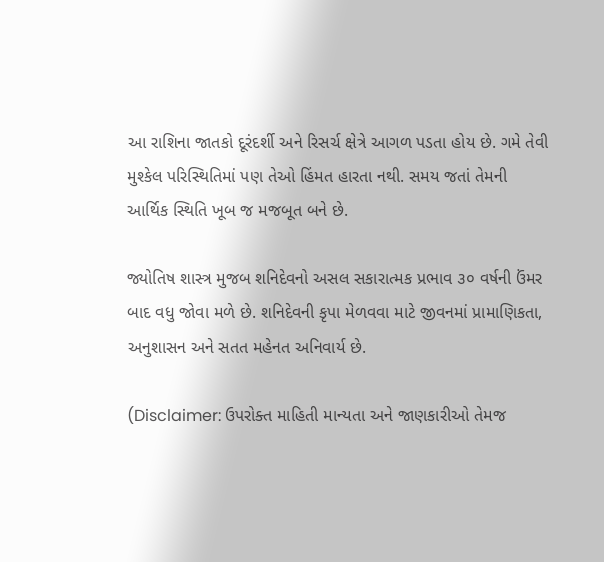આ રાશિના જાતકો દૂરંદર્શી અને રિસર્ચ ક્ષેત્રે આગળ પડતા હોય છે. ગમે તેવી મુશ્કેલ પરિસ્થિતિમાં પણ તેઓ હિંમત હારતા નથી. સમય જતાં તેમની આર્થિક સ્થિતિ ખૂબ જ મજબૂત બને છે.

જ્યોતિષ શાસ્ત્ર મુજબ શનિદેવનો અસલ સકારાત્મક પ્રભાવ ૩૦ વર્ષની ઉંમર બાદ વધુ જોવા મળે છે. શનિદેવની કૃપા મેળવવા માટે જીવનમાં પ્રામાણિકતા, અનુશાસન અને સતત મહેનત અનિવાર્ય છે.

(Disclaimer: ઉપરોક્ત માહિતી માન્યતા અને જાણકારીઓ તેમજ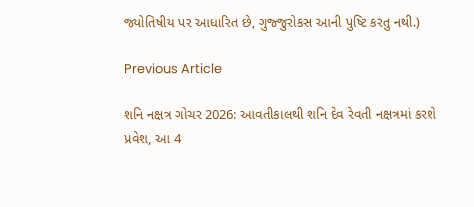જ્યોતિષીય પર આધારિત છે, ગુજ્જુરોકસ આની પુષ્ટિ કરતુ નથી.)

Previous Article

શનિ નક્ષત્ર ગોચર 2026: આવતીકાલથી શનિ દેવ રેવતી નક્ષત્રમાં કરશે પ્રવેશ, આ 4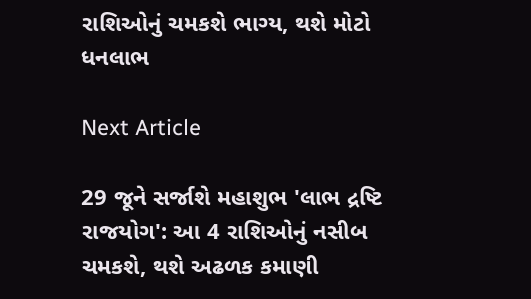રાશિઓનું ચમકશે ભાગ્ય, થશે મોટો ધનલાભ

Next Article

29 જૂને સર્જાશે મહાશુભ 'લાભ દ્રષ્ટિ રાજયોગ': આ 4 રાશિઓનું નસીબ ચમકશે, થશે અઢળક કમાણી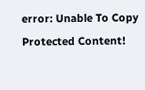error: Unable To Copy Protected Content!